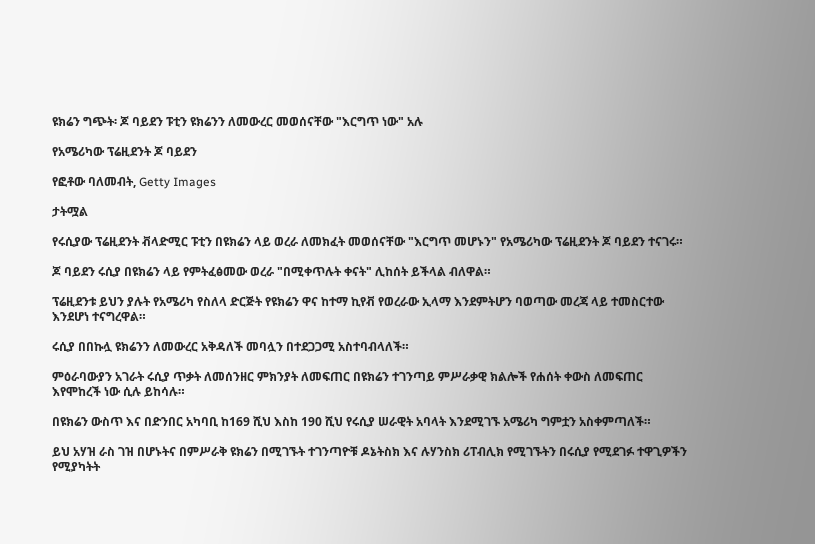ዩክሬን ግጭት፡ ጆ ባይደን ፑቲን ዩክሬንን ለመውረር መወሰናቸው "እርግጥ ነው" አሉ

የአሜሪካው ፕሬዚደንት ጆ ባይደን

የፎቶው ባለመብት, Getty Images

ታትሟል

የሩሲያው ፕሬዚደንት ቭላድሚር ፑቲን በዩክሬን ላይ ወረራ ለመክፈት መወሰናቸው "እርግጥ መሆኑን" የአሜሪካው ፕሬዚደንት ጆ ባይደን ተናገሩ።

ጆ ባይደን ሩሲያ በዩክሬን ላይ የምትፈፅመው ወረራ "በሚቀጥሉት ቀናት" ሊከሰት ይችላል ብለዋል።

ፕሬዚደንቱ ይህን ያሉት የአሜሪካ የስለላ ድርጅት የዩክሬን ዋና ከተማ ኪየቭ የወረራው ኢላማ እንደምትሆን ባወጣው መረጃ ላይ ተመስርተው እንደሆነ ተናግረዋል።

ሩሲያ በበኩሏ ዩክሬንን ለመውረር አቅዳለች መባሏን በተደጋጋሚ አስተባብላለች።

ምዕራባውያን አገራት ሩሲያ ጥቃት ለመሰንዘር ምክንያት ለመፍጠር በዩክሬን ተገንጣይ ምሥራቃዊ ክልሎች የሐሰት ቀውስ ለመፍጠር እየሞከረች ነው ሲሉ ይከሳሉ።

በዩክሬን ውስጥ እና በድንበር አካባቢ ከ169 ሺህ እስከ 190 ሺህ የሩሲያ ሠራዊት አባላት እንደሚገኙ አሜሪካ ግምቷን አስቀምጣለች።

ይህ አሃዝ ራስ ገዝ በሆኑትና በምሥራቅ ዩክሬን በሚገኙት ተገንጣዮቹ ዶኔትስክ እና ሉሃንስክ ሪፐብሊክ የሚገኙትን በሩሲያ የሚደገፉ ተዋጊዎችን የሚያካትት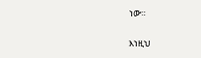ነው።

እነዚህ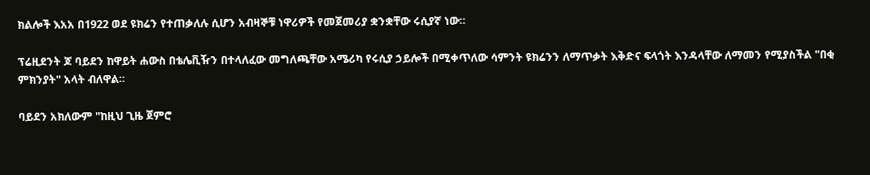ክልሎች እአአ በ1922 ወደ ዩክሬን የተጠቃለሉ ሲሆን አብዛኞቹ ነዋሪዎች የመጀመሪያ ቋንቋቸው ሩሲያኛ ነው።

ፕሬዚደንት ጆ ባይደን ከዋይት ሐውስ በቴሌቪዥን በተላለፈው መግለጫቸው አሜሪካ የሩሲያ ኃይሎች በሚቀጥለው ሳምንት ዩክሬንን ለማጥቃት እቅድና ፍላጎት እንዳላቸው ለማመን የሚያስችል "በቂ ምክንያት" አላት ብለዋል።

ባይደን አክለውም "ከዚህ ጊዜ ጀምሮ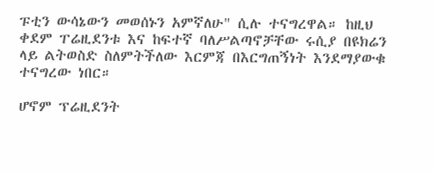ፑቲን ውሳኔውን መወሰኑን አምኛለሁ" ሲሉ ተናግረዋል። ከዚህ ቀደም ፐሬዚደንቱ እና ከፍተኛ ባለሥልጣኖቻቸው ሩሲያ በዩክሬን ላይ ልትወስድ ስለምትችለው እርምጃ በእርግጠኝነት እንደማያውቁ ተናግረው ነበር።

ሆኖም ፕሬዚደንት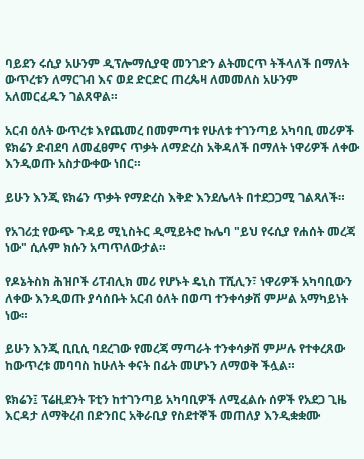ባይደን ሩሲያ አሁንም ዲፕሎማሲያዊ መንገድን ልትመርጥ ትችላለች በማለት ውጥረቱን ለማርገብ እና ወደ ድርድር ጠረጴዛ ለመመለስ አሁንም አለመርፈዱን ገልጸዋል።

አርብ ዕለት ውጥረቱ እየጨመረ በመምጣቱ የሁለቱ ተገንጣይ አካባቢ መሪዎች ዩክሬን ድብደባ ለመፈፀምና ጥቃት ለማድረስ አቅዳለች በማለት ነዋሪዎች ለቀው እንዲወጡ አስታውቀው ነበር።

ይሁን እንጂ ዩክሬን ጥቃት የማድረስ እቅድ እንደሌላት በተደጋጋሚ ገልጻለች።

የአገሪቷ የውጭ ጉዳይ ሚኒስትር ዲሚይትሮ ኩሌባ "ይህ የሩሲያ የሐሰት መረጃ ነው" ሲሉም ክሱን አጣጥለውታል።

የዶኔትስክ ሕዝቦች ሪፐብሊክ መሪ የሆኑት ዴኒስ ፐሺሊን፣ ነዋሪዎች አካባቢውን ለቀው እንዲወጡ ያሳሰቡት አርብ ዕለት በወጣ ተንቀሳቃሽ ምሥል አማካይነት ነው።

ይሁን እንጂ ቢቢሲ ባደረገው የመረጃ ማጣራት ተንቀሳቃሽ ምሥሉ የተቀረጸው ከውጥረቱ መባባስ ከሁለት ቀናት በፊት መሆኑን ለማወቅ ችሏል።

ዩክሬን፤ ፕሬዚደንት ፑቲን ከተገንጣይ አካባቢዎች ለሚፈልሱ ሰዎች የአደጋ ጊዜ እርዳታ ለማቅረብ በድንበር አቅራቢያ የስደተኞች መጠለያ እንዲቋቋሙ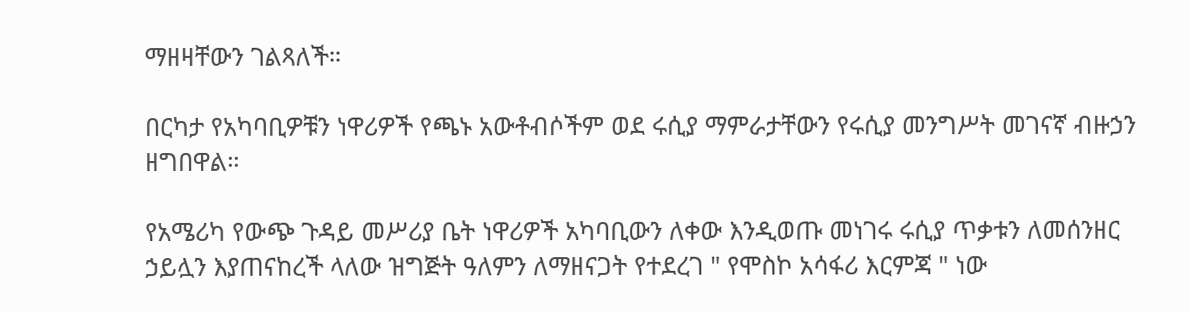ማዘዛቸውን ገልጻለች።

በርካታ የአካባቢዎቹን ነዋሪዎች የጫኑ አውቶብሶችም ወደ ሩሲያ ማምራታቸውን የሩሲያ መንግሥት መገናኛ ብዙኃን ዘግበዋል።

የአሜሪካ የውጭ ጉዳይ መሥሪያ ቤት ነዋሪዎች አካባቢውን ለቀው እንዲወጡ መነገሩ ሩሲያ ጥቃቱን ለመሰንዘር ኃይሏን እያጠናከረች ላለው ዝግጅት ዓለምን ለማዘናጋት የተደረገ " የሞስኮ አሳፋሪ እርምጃ " ነው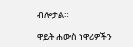ብሎታል።

ዋይት ሐውስ ነዋሪዎችን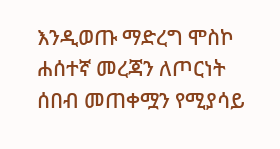እንዲወጡ ማድረግ ሞስኮ ሐሰተኛ መረጃን ለጦርነት ሰበብ መጠቀሟን የሚያሳይ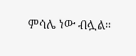ምሳሌ ነው ብሏል።